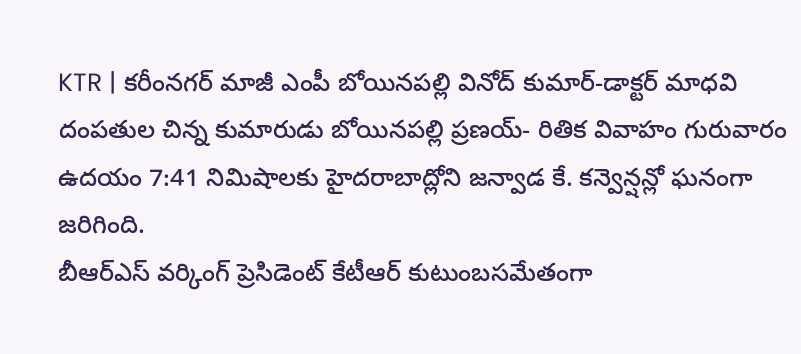KTR | కరీంనగర్ మాజీ ఎంపీ బోయినపల్లి వినోద్ కుమార్-డాక్టర్ మాధవి దంపతుల చిన్న కుమారుడు బోయినపల్లి ప్రణయ్- రితిక వివాహం గురువారం ఉదయం 7:41 నిమిషాలకు హైదరాబాద్లోని జన్వాడ కే. కన్వెన్షన్లో ఘనంగా జరిగింది.
బీఆర్ఎస్ వర్కింగ్ ప్రెసిడెంట్ కేటీఆర్ కుటుంబసమేతంగా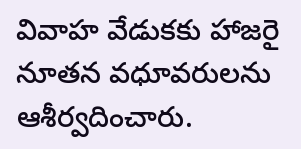వివాహ వేడుకకు హాజరై నూతన వధూవరులను ఆశీర్వదించారు.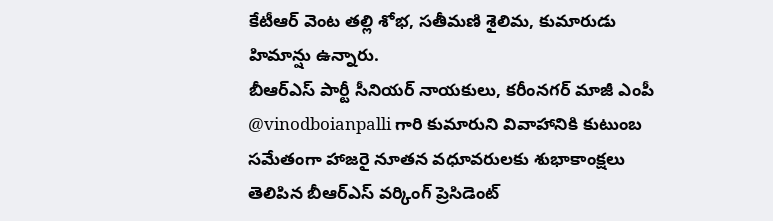కేటీఆర్ వెంట తల్లి శోభ, సతీమణి శైలిమ, కుమారుడు హిమాన్షు ఉన్నారు.
బీఆర్ఎస్ పార్టీ సీనియర్ నాయకులు, కరీంనగర్ మాజీ ఎంపీ @vinodboianpalli గారి కుమారుని వివాహానికి కుటుంబ సమేతంగా హాజరై నూతన వధూవరులకు శుభాకాంక్షలు తెలిపిన బీఆర్ఎస్ వర్కింగ్ ప్రెసిడెంట్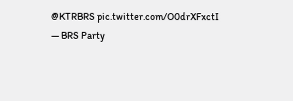@KTRBRS pic.twitter.com/O0drXFxctI
— BRS Party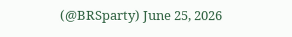(@BRSparty) June 25, 2026